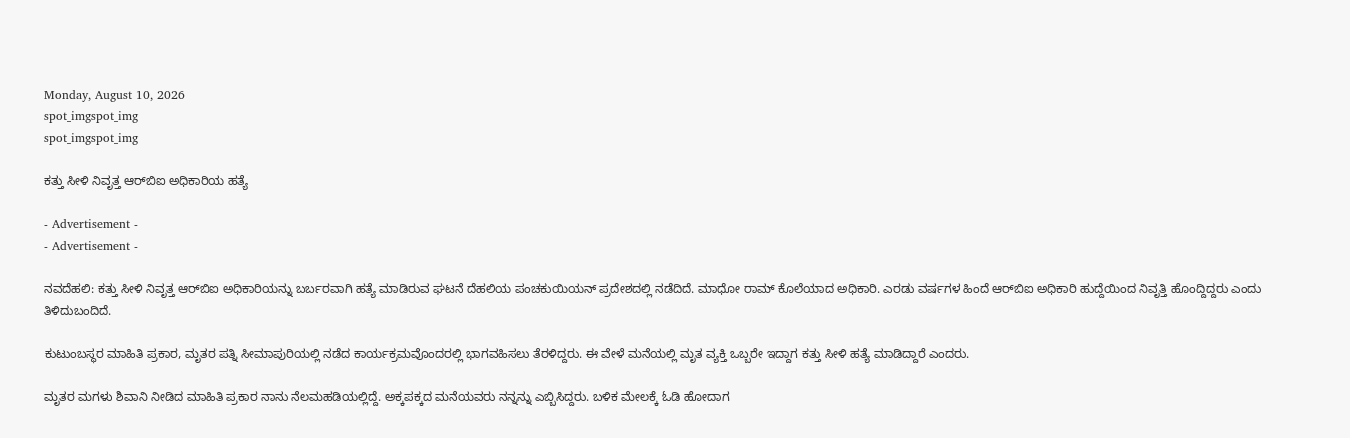Monday, August 10, 2026
spot_imgspot_img
spot_imgspot_img

ಕತ್ತು ಸೀಳಿ ನಿವೃತ್ತ ಆರ್‌ಬಿಐ ಅಧಿಕಾರಿಯ ಹತ್ಯೆ

- Advertisement -
- Advertisement -

ನವದೆಹಲಿ: ಕತ್ತು ಸೀಳಿ ನಿವೃತ್ತ ಆರ್‌ಬಿಐ ಅಧಿಕಾರಿಯನ್ನು ಬರ್ಬರವಾಗಿ ಹತ್ಯೆ ಮಾಡಿರುವ ಘಟನೆ ದೆಹಲಿಯ ಪಂಚಕುಯಿಯನ್ ಪ್ರದೇಶದಲ್ಲಿ ನಡೆದಿದೆ. ಮಾಧೋ ರಾಮ್ ಕೊಲೆಯಾದ ಅಧಿಕಾರಿ. ಎರಡು ವರ್ಷಗಳ ಹಿಂದೆ ಆರ್‌ಬಿಐ ಅಧಿಕಾರಿ ಹುದ್ದೆಯಿಂದ ನಿವೃತ್ತಿ ಹೊಂದ್ದಿದ್ದರು ಎಂದು ತಿಳಿದುಬಂದಿದೆ.

ಕುಟುಂಬಸ್ಥರ ಮಾಹಿತಿ ಪ್ರಕಾರ, ಮೃತರ ಪತ್ನಿ ಸೀಮಾಪುರಿಯಲ್ಲಿ ನಡೆದ ಕಾರ್ಯಕ್ರಮವೊಂದರಲ್ಲಿ ಭಾಗವಹಿಸಲು ತೆರಳಿದ್ದರು. ಈ ವೇಳೆ ಮನೆಯಲ್ಲಿ ಮೃತ ವ್ಯಕ್ತಿ ಒಬ್ಬರೇ ಇದ್ದಾಗ ಕತ್ತು ಸೀಳಿ ಹತ್ಯೆ ಮಾಡಿದ್ದಾರೆ ಎಂದರು.

ಮೃತರ ಮಗಳು ಶಿವಾನಿ ನೀಡಿದ ಮಾಹಿತಿ ಪ್ರಕಾರ ನಾನು ನೆಲಮಹಡಿಯಲ್ಲಿದ್ದೆ. ಅಕ್ಕಪಕ್ಕದ ಮನೆಯವರು ನನ್ನನ್ನು ಎಬ್ಬಿಸಿದ್ದರು. ಬಳಿಕ ಮೇಲಕ್ಕೆ ಓಡಿ ಹೋದಾಗ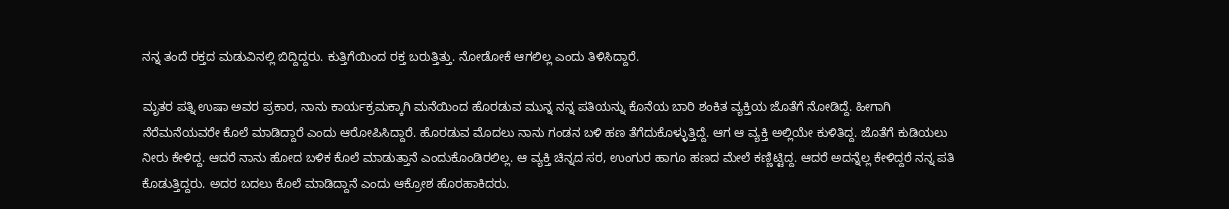ನನ್ನ ತಂದೆ ರಕ್ತದ ಮಡುವಿನಲ್ಲಿ ಬಿದ್ದಿದ್ದರು. ಕುತ್ತಿಗೆಯಿಂದ ರಕ್ತ ಬರುತ್ತಿತ್ತು. ನೋಡೋಕೆ ಆಗಲಿಲ್ಲ ಎಂದು ತಿಳಿಸಿದ್ದಾರೆ.

ಮೃತರ ಪತ್ನಿ ಉಷಾ ಅವರ ಪ್ರಕಾರ, ನಾನು ಕಾರ್ಯಕ್ರಮಕ್ಕಾಗಿ ಮನೆಯಿಂದ ಹೊರಡುವ ಮುನ್ನ ನನ್ನ ಪತಿಯನ್ನು ಕೊನೆಯ ಬಾರಿ ಶಂಕಿತ ವ್ಯಕ್ತಿಯ ಜೊತೆಗೆ ನೋಡಿದ್ದೆ. ಹೀಗಾಗಿ ನೆರೆಮನೆಯವರೇ ಕೊಲೆ ಮಾಡಿದ್ದಾರೆ ಎಂದು ಆರೋಪಿಸಿದ್ದಾರೆ. ಹೊರಡುವ ಮೊದಲು ನಾನು ಗಂಡನ ಬಳಿ ಹಣ ತೆಗೆದುಕೊಳ್ಳುತ್ತಿದ್ದೆ. ಆಗ ಆ ವ್ಯಕ್ತಿ ಅಲ್ಲಿಯೇ ಕುಳಿತಿದ್ದ. ಜೊತೆಗೆ ಕುಡಿಯಲು ನೀರು ಕೇಳಿದ್ದ. ಆದರೆ ನಾನು ಹೋದ ಬಳಿಕ ಕೊಲೆ ಮಾಡುತ್ತಾನೆ ಎಂದುಕೊಂಡಿರಲಿಲ್ಲ. ಆ ವ್ಯಕ್ತಿ ಚಿನ್ನದ ಸರ, ಉಂಗುರ ಹಾಗೂ ಹಣದ ಮೇಲೆ ಕಣ್ಣಿಟ್ಟಿದ್ದ. ಆದರೆ ಅದನ್ನೆಲ್ಲ ಕೇಳಿದ್ದರೆ ನನ್ನ ಪತಿ ಕೊಡುತ್ತಿದ್ದರು. ಅದರ ಬದಲು ಕೊಲೆ ಮಾಡಿದ್ದಾನೆ ಎಂದು ಆಕ್ರೋಶ ಹೊರಹಾಕಿದರು.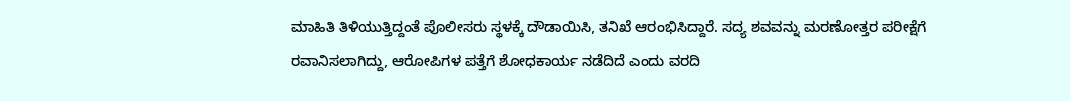ಮಾಹಿತಿ ತಿಳಿಯುತ್ತಿದ್ದಂತೆ ಪೊಲೀಸರು ಸ್ಥಳಕ್ಕೆ ದೌಡಾಯಿಸಿ, ತನಿಖೆ ಆರಂಭಿಸಿದ್ದಾರೆ. ಸದ್ಯ ಶವವನ್ನು ಮರಣೋತ್ತರ ಪರೀಕ್ಷೆಗೆ ರವಾನಿಸಲಾಗಿದ್ದು, ಆರೋಪಿಗಳ ಪತ್ತೆಗೆ ಶೋಧಕಾರ್ಯ ನಡೆದಿದೆ ಎಂದು ವರದಿ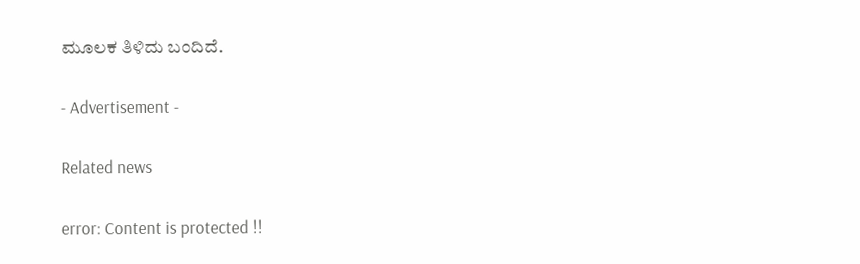ಮೂಲಕ ತಿಳಿದು ಬಂದಿದೆ.

- Advertisement -

Related news

error: Content is protected !!